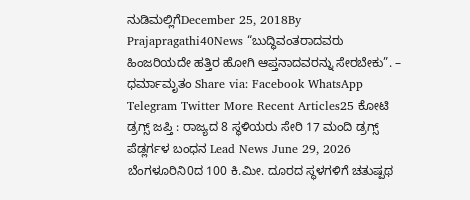ನುಡಿಮಲ್ಲಿಗೆDecember 25, 2018By Prajapragathi40News “ಬುದ್ಧಿವಂತರಾದವರು ಹಿಂಜರಿಯದೇ ಹತ್ತಿರ ಹೋಗಿ ಆಪ್ತನಾದವರನ್ನು ಸೇರಬೇಕು”. – ಧರ್ಮಾಮೃತಂ Share via: Facebook WhatsApp Telegram Twitter More Recent Articles25 ಕೋಟಿ ಡ್ರಗ್ಸ್ ಜಪ್ತಿ : ರಾಜ್ಯದ 8 ಸ್ಥಳಿಯರು ಸೇರಿ 17 ಮಂದಿ ಡ್ರಗ್ಸ್ ಪೆಡ್ಲರ್ಗಳ ಬಂಧನ Lead News June 29, 2026 ಬೆಂಗಳೂರಿನಿ0ದ 100 ಕಿ.ಮೀ. ದೂರದ ಸ್ಥಳಗಳಿಗೆ ಚತುಷ್ಪಥ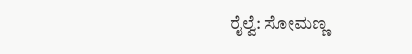ರೈಲ್ವೆ: ಸೋಮಣ್ಣ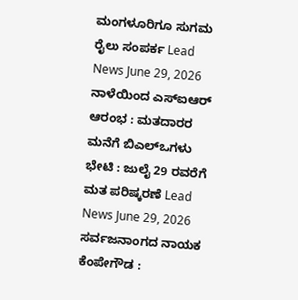ಮಂಗಳೂರಿಗೂ ಸುಗಮ ರೈಲು ಸಂಪರ್ಕ Lead News June 29, 2026 ನಾಳೆಯಿಂದ ಎಸ್ಐಆರ್ ಆರಂಭ : ಮತದಾರರ ಮನೆಗೆ ಬಿಎಲ್ಒಗಳು ಭೇಟಿ : ಜುಲೈ 29 ರವರೆಗೆ ಮತ ಪರಿಷ್ಕರಣೆ Lead News June 29, 2026 ಸರ್ವಜನಾಂಗದ ನಾಯಕ ಕೆಂಪೇಗೌಡ :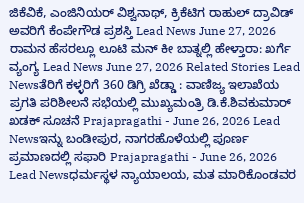ಜಿಕೆವಿಕೆ, ಎಂಜಿನಿಯರ್ ವಿಶ್ವನಾಥ್, ಕ್ರಿಕೆಟಿಗ ರಾಹುಲ್ ದ್ರಾವಿಡ್ ಅವರಿಗೆ ಕೆಂಪೇಗೌಡ ಪ್ರಶಸ್ತಿ Lead News June 27, 2026 ರಾಮನ ಹೆಸರಲ್ಲೂ ಲೂಟಿ ಮನ್ ಕೀ ಬಾತ್ನಲ್ಲಿ ಹೇಳ್ತಾರಾ: ಖರ್ಗೆ ವ್ಯಂಗ್ಯ Lead News June 27, 2026 Related Stories Lead Newsತೆರಿಗೆ ಕಳ್ಳರಿಗೆ 360 ಡಿಗ್ರಿ ಖೆಡ್ಡಾ : ವಾಣಿಜ್ಯ ಇಲಾಖೆಯ ಪ್ರಗತಿ ಪರಿಶೀಲನೆ ಸಭೆಯಲ್ಲಿ ಮುಖ್ಯಮಂತ್ರಿ ಡಿ.ಕೆ.ಶಿವಕುಮಾರ್ ಖಡಕ್ ಸೂಚನೆ Prajapragathi - June 26, 2026 Lead Newsಇನ್ನು ಬಂಡೀಪುರ, ನಾಗರಹೊಳೆಯಲ್ಲಿ ಪೂರ್ಣ ಪ್ರಮಾಣದಲ್ಲಿ ಸಫಾರಿ Prajapragathi - June 26, 2026 Lead Newsಧರ್ಮಸ್ಥಳ ನ್ಯಾಯಾಲಯ, ಮತ ಮಾರಿಕೊಂಡವರ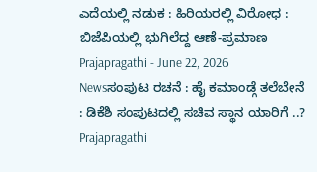ಎದೆಯಲ್ಲಿ ನಡುಕ : ಹಿರಿಯರಲ್ಲಿ ವಿರೋಧ : ಬಿಜೆಪಿಯಲ್ಲಿ ಭುಗಿಲೆದ್ದ ಆಣೆ-ಪ್ರಮಾಣ Prajapragathi - June 22, 2026 Newsಸಂಪುಟ ರಚನೆ : ಹೈ ಕಮಾಂಡ್ಗೆ ತಲೆಬೇನೆ : ಡಿಕೆಶಿ ಸಂಪುಟದಲ್ಲಿ ಸಚಿವ ಸ್ಥಾನ ಯಾರಿಗೆ ..? Prajapragathi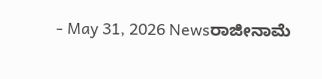- May 31, 2026 Newsರಾಜೀನಾಮೆ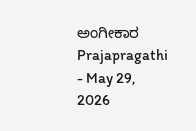ಅಂಗೀಕಾರ Prajapragathi - May 29, 2026